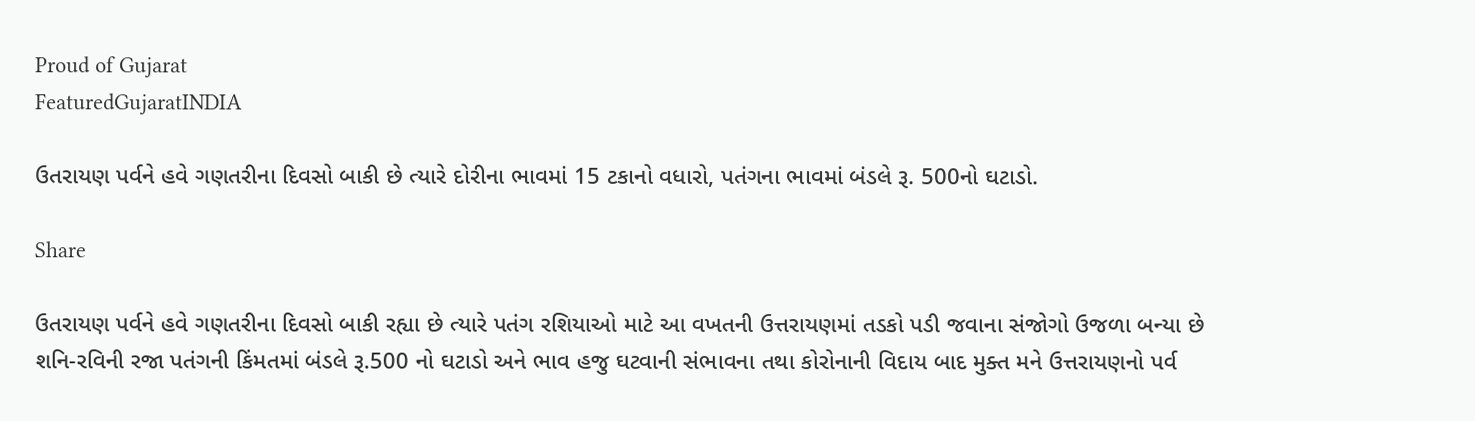Proud of Gujarat
FeaturedGujaratINDIA

ઉતરાયણ પર્વને હવે ગણતરીના દિવસો બાકી છે ત્યારે દોરીના ભાવમાં 15 ટકાનો વધારો, પતંગના ભાવમાં બંડલે રૂ. 500નો ઘટાડો.

Share

ઉતરાયણ પર્વને હવે ગણતરીના દિવસો બાકી રહ્યા છે ત્યારે પતંગ રશિયાઓ માટે આ વખતની ઉત્તરાયણમાં તડકો પડી જવાના સંજોગો ઉજળા બન્યા છે શનિ-રવિની રજા પતંગની કિંમતમાં બંડલે રૂ.500 નો ઘટાડો અને ભાવ હજુ ઘટવાની સંભાવના તથા કોરોનાની વિદાય બાદ મુક્ત મને ઉત્તરાયણનો પર્વ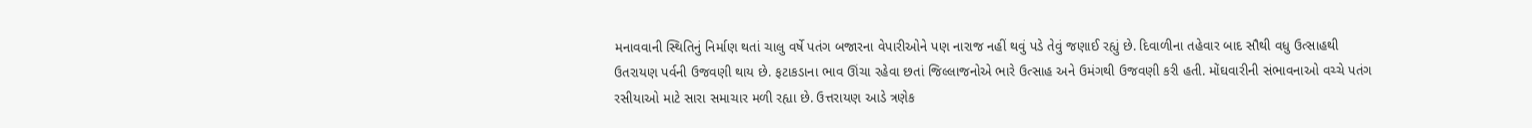મનાવવાની સ્થિતિનું નિર્માણ થતાં ચાલુ વર્ષે પતંગ બજારના વેપારીઓને પણ નારાજ નહીં થવું પડે તેવું જણાઈ રહ્યું છે. દિવાળીના તહેવાર બાદ સૌથી વધુ ઉત્સાહથી ઉતરાયણ પર્વની ઉજવણી થાય છે. ફટાકડાના ભાવ ઊંચા રહેવા છતાં જિલ્લાજનોએ ભારે ઉત્સાહ અને ઉમંગથી ઉજવણી કરી હતી. મોંઘવારીની સંભાવનાઓ વચ્ચે પતંગ રસીયાઓ માટે સારા સમાચાર મળી રહ્યા છે. ઉત્તરાયણ આડે ત્રણેક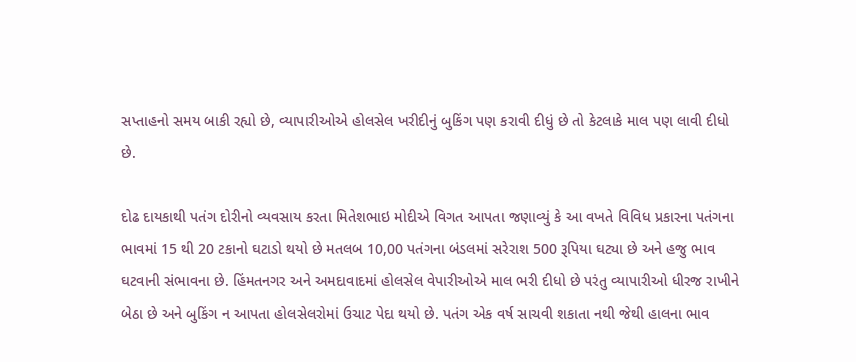સપ્તાહનો સમય બાકી રહ્યો છે, વ્યાપારીઓએ હોલસેલ ખરીદીનું બુકિંગ પણ કરાવી દીધું છે તો કેટલાકે માલ પણ લાવી દીધો છે.

દોઢ દાયકાથી પતંગ દોરીનો વ્યવસાય કરતા મિતેશભાઇ મોદીએ વિગત આપતા જણાવ્યું કે આ વખતે વિવિધ પ્રકારના પતંગના ભાવમાં 15 થી 20 ટકાનો ઘટાડો થયો છે મતલબ 10,00 પતંગના બંડલમાં સરેરાશ 500 રૂપિયા ઘટ્યા છે અને હજુ ભાવ ઘટવાની સંભાવના છે. હિંમતનગર અને અમદાવાદમાં હોલસેલ વેપારીઓએ માલ ભરી દીધો છે પરંતુ વ્યાપારીઓ ધીરજ રાખીને બેઠા છે અને બુકિંગ ન આપતા હોલસેલરોમાં ઉચાટ પેદા થયો છે. પતંગ એક વર્ષ સાચવી શકાતા નથી જેથી હાલના ભાવ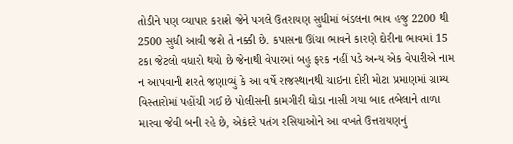તોડીને પણ વ્યાપાર કરાશે જેને પગલે ઉતરાયણ સુધીમાં બંડલના ભાવ હજુ 2200 થી 2500 સુધી આવી જશે તે નક્કી છે. કપાસના ઊંચા ભાવને કારણે દોરીના ભાવમાં 15 ટકા જેટલો વધારો થયો છે જેનાથી વેપારમાં બહુ ફરક નહીં પડે અન્ય એક વેપારીએ નામ ન આપવાની શરતે જણાવ્યું કે આ વર્ષે રાજસ્થાનથી ચાઇના દોરી મોટા પ્રમાણમાં ગ્રામ્ય વિસ્તારોમાં પહોંચી ગઈ છે પોલીસની કામગીરી ઘોડા નાસી ગયા બાદ તબેલાને તાળા મારવા જેવી બની રહે છે, એકંદરે પતંગ રસિયાઓને આ વખતે ઉત્તરાયણનું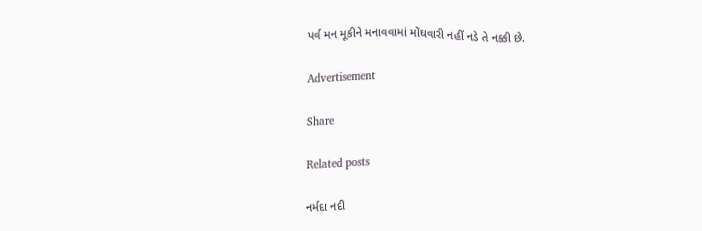પર્વ મન મૂકીને મનાવવામાં મોંઘવારી નહીં નડે તે નક્કી છે.

Advertisement

Share

Related posts

નર્મદા નદી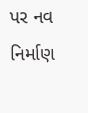પર નવ નિર્માણ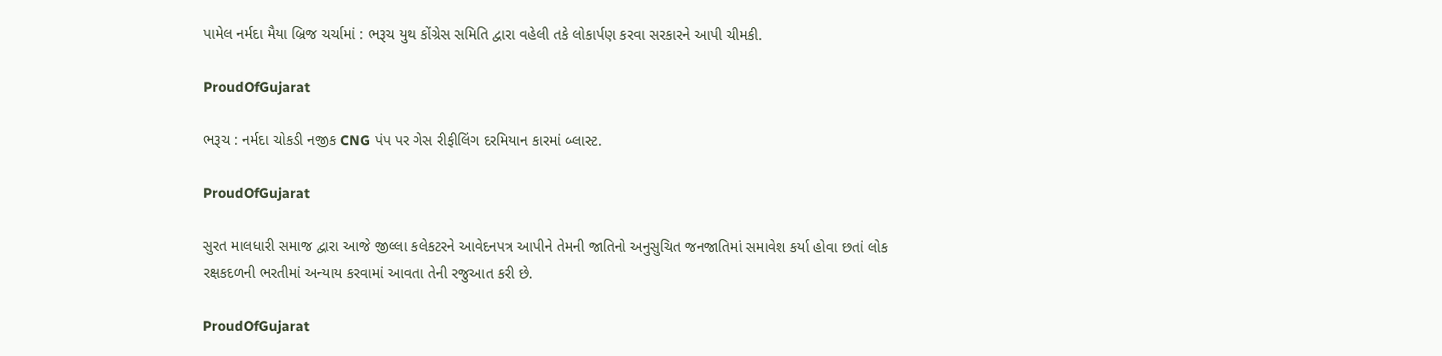પામેલ નર્મદા મૈયા બ્રિજ ચર્ચામાં : ભરૂચ યુથ કોંગ્રેસ સમિતિ દ્વારા વહેલી તકે લોકાર્પણ કરવા સરકારને આપી ચીમકી.

ProudOfGujarat

ભરૂચ : નર્મદા ચોકડી નજીક CNG પંપ પર ગેસ રીફીલિંગ દરમિયાન કારમાં બ્લાસ્ટ.

ProudOfGujarat

સુરત માલધારી સમાજ દ્વારા આજે જીલ્લા કલેકટરને આવેદનપત્ર આપીને તેમની જાતિનો અનુસુચિત જનજાતિમાં સમાવેશ કર્યા હોવા છતાં લોક રક્ષકદળની ભરતીમાં અન્યાય કરવામાં આવતા તેની રજુઆત કરી છે.

ProudOfGujarat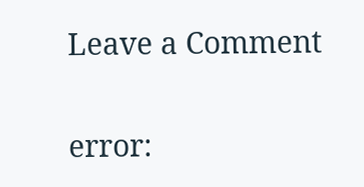Leave a Comment

error: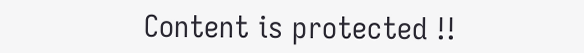Content is protected !!